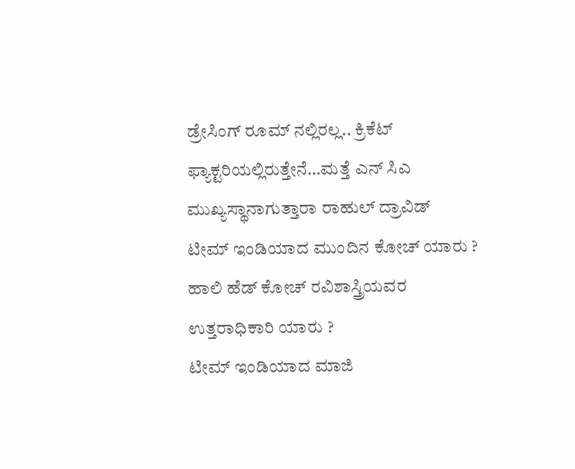ಡ್ರೇಸಿಂಗ್ ರೂಮ್ ನಲ್ಲಿರಲ್ಲ.. ಕ್ರಿಕೆಟ್ ಫ್ಯಾಕ್ಟರಿಯಲ್ಲಿರುತ್ತೇನೆ…ಮತ್ತೆ ಎನ್ ಸಿಎ ಮುಖ್ಯಸ್ಥಾನಾಗುತ್ತಾರಾ ರಾಹುಲ್ ದ್ರಾವಿಡ್
ಟೀಮ್ ಇಂಡಿಯಾದ ಮುಂದಿನ ಕೋಚ್ ಯಾರು ?
ಹಾಲಿ ಹೆಡ್ ಕೋಚ್ ರವಿಶಾಸ್ತ್ರಿಯವರ ಉತ್ತರಾಧಿಕಾರಿ ಯಾರು ?
ಟೀಮ್ ಇಂಡಿಯಾದ ಮಾಜಿ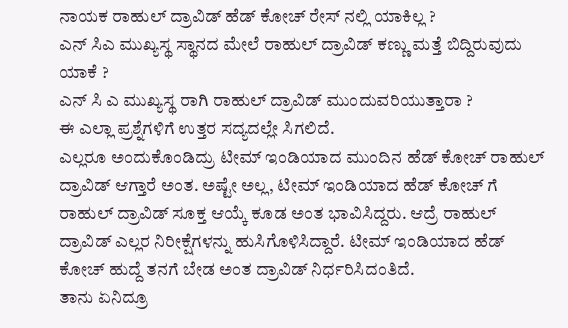ನಾಯಕ ರಾಹುಲ್ ದ್ರಾವಿಡ್ ಹೆಡ್ ಕೋಚ್ ರೇಸ್ ನಲ್ಲಿ ಯಾಕಿಲ್ಲ ?
ಎನ್ ಸಿಎ ಮುಖ್ಯಸ್ಥ ಸ್ಥಾನದ ಮೇಲೆ ರಾಹುಲ್ ದ್ರಾವಿಡ್ ಕಣ್ಣು ಮತ್ತೆ ಬಿದ್ದಿರುವುದು ಯಾಕೆ ?
ಎನ್ ಸಿ ಎ ಮುಖ್ಯಸ್ಥ ರಾಗಿ ರಾಹುಲ್ ದ್ರಾವಿಡ್ ಮುಂದುವರಿಯುತ್ತಾರಾ ?
ಈ ಎಲ್ಲಾ ಪ್ರಶ್ನೆಗಳಿಗೆ ಉತ್ತರ ಸದ್ಯದಲ್ಲೇ ಸಿಗಲಿದೆ.
ಎಲ್ಲರೂ ಅಂದುಕೊಂಡಿದ್ರು ಟೀಮ್ ಇಂಡಿಯಾದ ಮುಂದಿನ ಹೆಡ್ ಕೋಚ್ ರಾಹುಲ್ ದ್ರಾವಿಡ್ ಆಗ್ತಾರೆ ಅಂತ. ಅಷ್ಟೇ ಅಲ್ಲ, ಟೀಮ್ ಇಂಡಿಯಾದ ಹೆಡ್ ಕೋಚ್ ಗೆ ರಾಹುಲ್ ದ್ರಾವಿಡ್ ಸೂಕ್ತ ಆಯ್ಕೆ ಕೂಡ ಅಂತ ಭಾವಿಸಿದ್ದರು. ಆದ್ರೆ ರಾಹುಲ್ ದ್ರಾವಿಡ್ ಎಲ್ಲರ ನಿರೀಕ್ಷೆಗಳನ್ನು ಹುಸಿಗೊಳಿಸಿದ್ದಾರೆ. ಟೀಮ್ ಇಂಡಿಯಾದ ಹೆಡ್ ಕೋಚ್ ಹುದ್ದೆ ತನಗೆ ಬೇಡ ಅಂತ ದ್ರಾವಿಡ್ ನಿರ್ಧರಿಸಿದಂತಿದೆ.
ತಾನು ಏನಿದ್ರೂ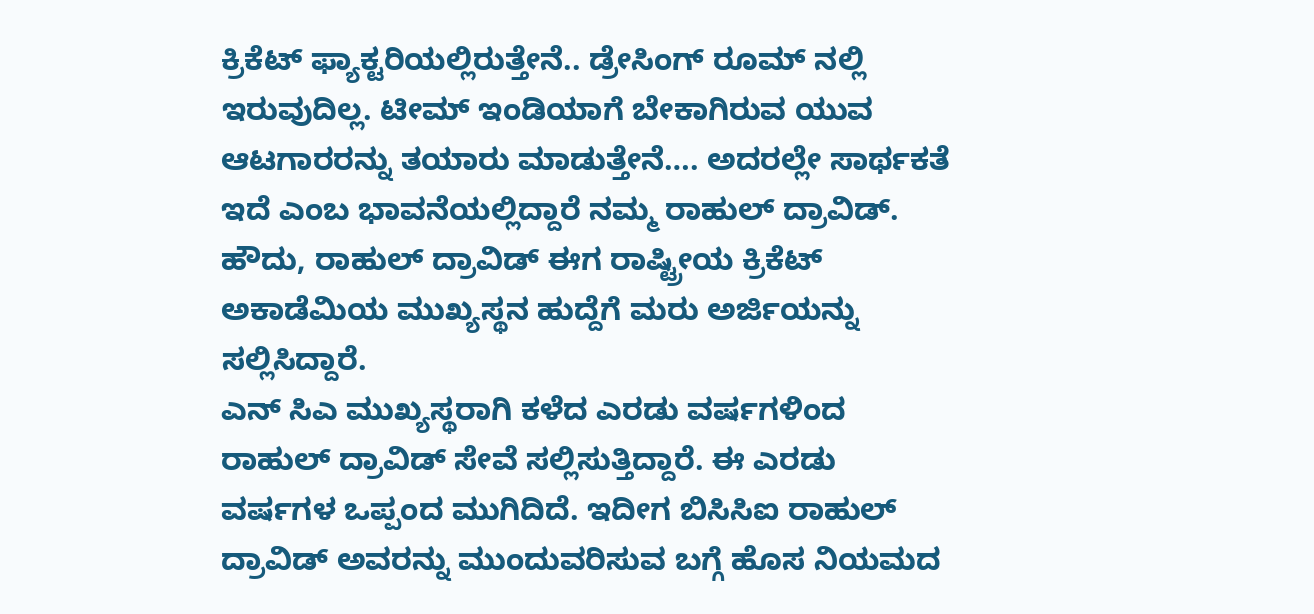ಕ್ರಿಕೆಟ್ ಫ್ಯಾಕ್ಟರಿಯಲ್ಲಿರುತ್ತೇನೆ.. ಡ್ರೇಸಿಂಗ್ ರೂಮ್ ನಲ್ಲಿ ಇರುವುದಿಲ್ಲ. ಟೀಮ್ ಇಂಡಿಯಾಗೆ ಬೇಕಾಗಿರುವ ಯುವ ಆಟಗಾರರನ್ನು ತಯಾರು ಮಾಡುತ್ತೇನೆ…. ಅದರಲ್ಲೇ ಸಾರ್ಥಕತೆ ಇದೆ ಎಂಬ ಭಾವನೆಯಲ್ಲಿದ್ದಾರೆ ನಮ್ಮ ರಾಹುಲ್ ದ್ರಾವಿಡ್.
ಹೌದು, ರಾಹುಲ್ ದ್ರಾವಿಡ್ ಈಗ ರಾಷ್ಟ್ರೀಯ ಕ್ರಿಕೆಟ್ ಅಕಾಡೆಮಿಯ ಮುಖ್ಯಸ್ಥನ ಹುದ್ದೆಗೆ ಮರು ಅರ್ಜಿಯನ್ನು ಸಲ್ಲಿಸಿದ್ದಾರೆ.
ಎನ್ ಸಿಎ ಮುಖ್ಯಸ್ಥರಾಗಿ ಕಳೆದ ಎರಡು ವರ್ಷಗಳಿಂದ ರಾಹುಲ್ ದ್ರಾವಿಡ್ ಸೇವೆ ಸಲ್ಲಿಸುತ್ತಿದ್ದಾರೆ. ಈ ಎರಡು ವರ್ಷಗಳ ಒಪ್ಪಂದ ಮುಗಿದಿದೆ. ಇದೀಗ ಬಿಸಿಸಿಐ ರಾಹುಲ್ ದ್ರಾವಿಡ್ ಅವರನ್ನು ಮುಂದುವರಿಸುವ ಬಗ್ಗೆ ಹೊಸ ನಿಯಮದ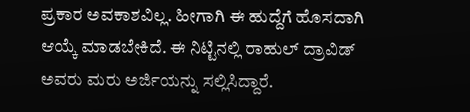ಪ್ರಕಾರ ಅವಕಾಶವಿಲ್ಲ. ಹೀಗಾಗಿ ಈ ಹುದ್ದೆಗೆ ಹೊಸದಾಗಿ ಆಯ್ಕೆ ಮಾಡಬೇಕಿದೆ. ಈ ನಿಟ್ಟಿನಲ್ಲಿ ರಾಹುಲ್ ದ್ರಾವಿಡ್ ಅವರು ಮರು ಅರ್ಜಿಯನ್ನು ಸಲ್ಲಿಸಿದ್ದಾರೆ.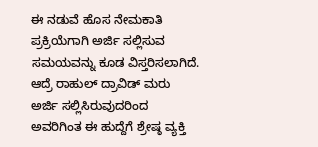ಈ ನಡುವೆ ಹೊಸ ನೇಮಕಾತಿ ಪ್ರಕ್ರಿಯೆಗಾಗಿ ಅರ್ಜಿ ಸಲ್ಲಿಸುವ ಸಮಯವನ್ನು ಕೂಡ ವಿಸ್ತರಿಸಲಾಗಿದೆ. ಆದ್ರೆ ರಾಹುಲ್ ದ್ರಾವಿಡ್ ಮರು ಅರ್ಜಿ ಸಲ್ಲಿಸಿರುವುದರಿಂದ ಅವರಿಗಿಂತ ಈ ಹುದ್ದೆಗೆ ಶ್ರೇಷ್ಠ ವ್ಯಕ್ತಿ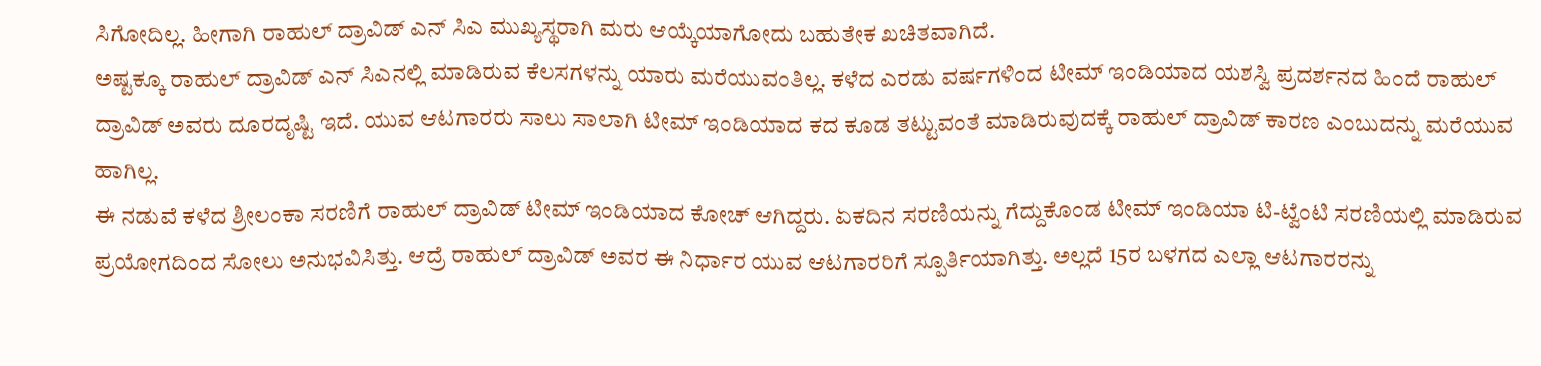ಸಿಗೋದಿಲ್ಲ. ಹೀಗಾಗಿ ರಾಹುಲ್ ದ್ರಾವಿಡ್ ಎನ್ ಸಿಎ ಮುಖ್ಯಸ್ಥರಾಗಿ ಮರು ಆಯ್ಕೆಯಾಗೋದು ಬಹುತೇಕ ಖಚಿತವಾಗಿದೆ.
ಅಷ್ಟಕ್ಕೂ ರಾಹುಲ್ ದ್ರಾವಿಡ್ ಎನ್ ಸಿಎನಲ್ಲಿ ಮಾಡಿರುವ ಕೆಲಸಗಳನ್ನು ಯಾರು ಮರೆಯುವಂತಿಲ್ಲ. ಕಳೆದ ಎರಡು ವರ್ಷಗಳಿಂದ ಟೀಮ್ ಇಂಡಿಯಾದ ಯಶಸ್ವಿ ಪ್ರದರ್ಶನದ ಹಿಂದೆ ರಾಹುಲ್ ದ್ರಾವಿಡ್ ಅವರು ದೂರದೃಷ್ಟಿ ಇದೆ. ಯುವ ಆಟಗಾರರು ಸಾಲು ಸಾಲಾಗಿ ಟೀಮ್ ಇಂಡಿಯಾದ ಕದ ಕೂಡ ತಟ್ಟುವಂತೆ ಮಾಡಿರುವುದಕ್ಕೆ ರಾಹುಲ್ ದ್ರಾವಿಡ್ ಕಾರಣ ಎಂಬುದನ್ನು ಮರೆಯುವ ಹಾಗಿಲ್ಲ.
ಈ ನಡುವೆ ಕಳೆದ ಶ್ರೀಲಂಕಾ ಸರಣಿಗೆ ರಾಹುಲ್ ದ್ರಾವಿಡ್ ಟೀಮ್ ಇಂಡಿಯಾದ ಕೋಚ್ ಆಗಿದ್ದರು. ಏಕದಿನ ಸರಣಿಯನ್ನು ಗೆದ್ದುಕೊಂಡ ಟೀಮ್ ಇಂಡಿಯಾ ಟಿ-ಟ್ವೆಂಟಿ ಸರಣಿಯಲ್ಲಿ ಮಾಡಿರುವ ಪ್ರಯೋಗದಿಂದ ಸೋಲು ಅನುಭವಿಸಿತ್ತು. ಆದ್ರೆ ರಾಹುಲ್ ದ್ರಾವಿಡ್ ಅವರ ಈ ನಿರ್ಧಾರ ಯುವ ಆಟಗಾರರಿಗೆ ಸ್ಪೂರ್ತಿಯಾಗಿತ್ತು. ಅಲ್ಲದೆ 15ರ ಬಳಗದ ಎಲ್ಲಾ ಆಟಗಾರರನ್ನು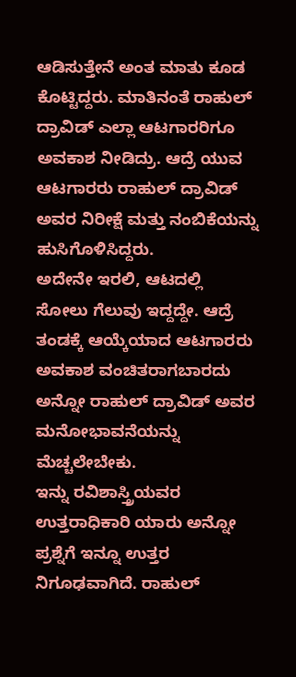ಆಡಿಸುತ್ತೇನೆ ಅಂತ ಮಾತು ಕೂಡ ಕೊಟ್ಟಿದ್ದರು. ಮಾತಿನಂತೆ ರಾಹುಲ್ ದ್ರಾವಿಡ್ ಎಲ್ಲಾ ಆಟಗಾರರಿಗೂ ಅವಕಾಶ ನೀಡಿದ್ರು. ಆದ್ರೆ ಯುವ ಆಟಗಾರರು ರಾಹುಲ್ ದ್ರಾವಿಡ್ ಅವರ ನಿರೀಕ್ಷೆ ಮತ್ತು ನಂಬಿಕೆಯನ್ನು ಹುಸಿಗೊಳಿಸಿದ್ದರು.
ಅದೇನೇ ಇರಲಿ, ಆಟದಲ್ಲಿ ಸೋಲು ಗೆಲುವು ಇದ್ದದ್ದೇ. ಆದ್ರೆ ತಂಡಕ್ಕೆ ಆಯ್ಕೆಯಾದ ಆಟಗಾರರು ಅವಕಾಶ ವಂಚಿತರಾಗಬಾರದು ಅನ್ನೋ ರಾಹುಲ್ ದ್ರಾವಿಡ್ ಅವರ ಮನೋಭಾವನೆಯನ್ನು ಮೆಚ್ಚಲೇಬೇಕು.
ಇನ್ನು ರವಿಶಾಸ್ತ್ರಿಯವರ ಉತ್ತರಾಧಿಕಾರಿ ಯಾರು ಅನ್ನೋ ಪ್ರಶ್ನೆಗೆ ಇನ್ನೂ ಉತ್ತರ ನಿಗೂಢವಾಗಿದೆ. ರಾಹುಲ್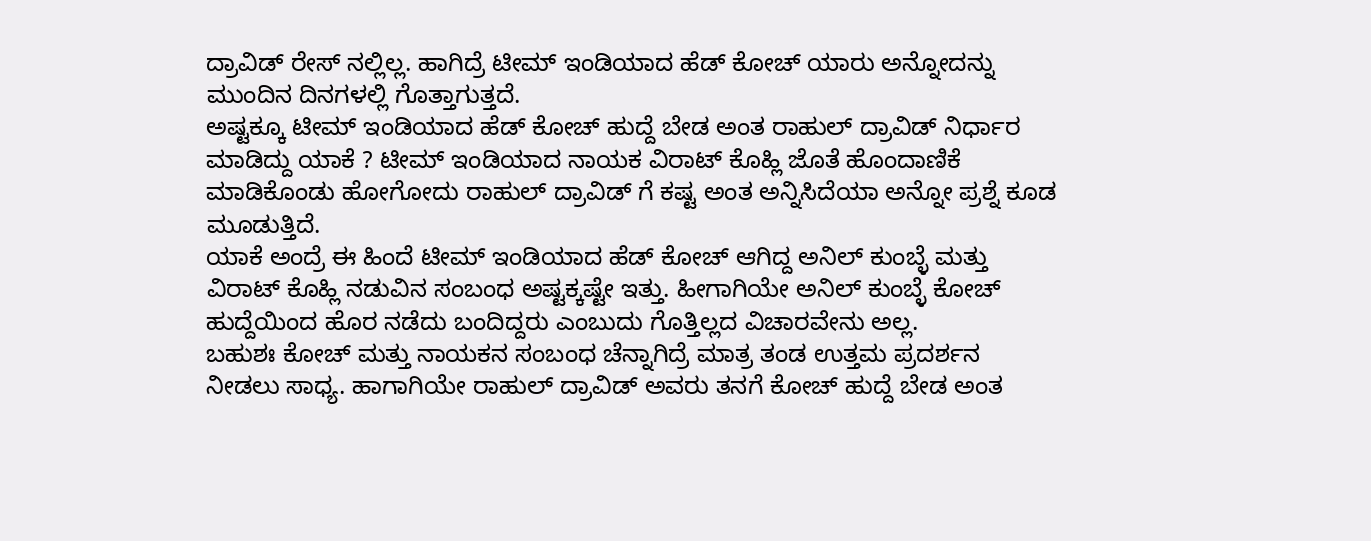ದ್ರಾವಿಡ್ ರೇಸ್ ನಲ್ಲಿಲ್ಲ. ಹಾಗಿದ್ರೆ ಟೀಮ್ ಇಂಡಿಯಾದ ಹೆಡ್ ಕೋಚ್ ಯಾರು ಅನ್ನೋದನ್ನು ಮುಂದಿನ ದಿನಗಳಲ್ಲಿ ಗೊತ್ತಾಗುತ್ತದೆ.
ಅಷ್ಟಕ್ಕೂ ಟೀಮ್ ಇಂಡಿಯಾದ ಹೆಡ್ ಕೋಚ್ ಹುದ್ದೆ ಬೇಡ ಅಂತ ರಾಹುಲ್ ದ್ರಾವಿಡ್ ನಿರ್ಧಾರ ಮಾಡಿದ್ದು ಯಾಕೆ ? ಟೀಮ್ ಇಂಡಿಯಾದ ನಾಯಕ ವಿರಾಟ್ ಕೊಹ್ಲಿ ಜೊತೆ ಹೊಂದಾಣಿಕೆ ಮಾಡಿಕೊಂಡು ಹೋಗೋದು ರಾಹುಲ್ ದ್ರಾವಿಡ್ ಗೆ ಕಷ್ಟ ಅಂತ ಅನ್ನಿಸಿದೆಯಾ ಅನ್ನೋ ಪ್ರಶ್ನೆ ಕೂಡ ಮೂಡುತ್ತಿದೆ.
ಯಾಕೆ ಅಂದ್ರೆ ಈ ಹಿಂದೆ ಟೀಮ್ ಇಂಡಿಯಾದ ಹೆಡ್ ಕೋಚ್ ಆಗಿದ್ದ ಅನಿಲ್ ಕುಂಬ್ಳೆ ಮತ್ತು ವಿರಾಟ್ ಕೊಹ್ಲಿ ನಡುವಿನ ಸಂಬಂಧ ಅಷ್ಟಕ್ಕಷ್ಟೇ ಇತ್ತು. ಹೀಗಾಗಿಯೇ ಅನಿಲ್ ಕುಂಬ್ಳೆ ಕೋಚ್ ಹುದ್ದೆಯಿಂದ ಹೊರ ನಡೆದು ಬಂದಿದ್ದರು ಎಂಬುದು ಗೊತ್ತಿಲ್ಲದ ವಿಚಾರವೇನು ಅಲ್ಲ.
ಬಹುಶಃ ಕೋಚ್ ಮತ್ತು ನಾಯಕನ ಸಂಬಂಧ ಚೆನ್ನಾಗಿದ್ರೆ ಮಾತ್ರ ತಂಡ ಉತ್ತಮ ಪ್ರದರ್ಶನ ನೀಡಲು ಸಾಧ್ಯ. ಹಾಗಾಗಿಯೇ ರಾಹುಲ್ ದ್ರಾವಿಡ್ ಅವರು ತನಗೆ ಕೋಚ್ ಹುದ್ದೆ ಬೇಡ ಅಂತ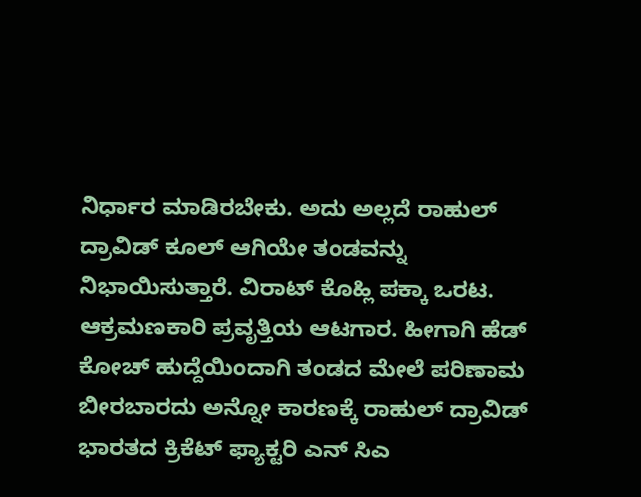ನಿರ್ಧಾರ ಮಾಡಿರಬೇಕು. ಅದು ಅಲ್ಲದೆ ರಾಹುಲ್ ದ್ರಾವಿಡ್ ಕೂಲ್ ಆಗಿಯೇ ತಂಡವನ್ನು ನಿಭಾಯಿಸುತ್ತಾರೆ. ವಿರಾಟ್ ಕೊಹ್ಲಿ ಪಕ್ಕಾ ಒರಟ. ಆಕ್ರಮಣಕಾರಿ ಪ್ರವೃತ್ತಿಯ ಆಟಗಾರ. ಹೀಗಾಗಿ ಹೆಡ್ ಕೋಚ್ ಹುದ್ದೆಯಿಂದಾಗಿ ತಂಡದ ಮೇಲೆ ಪರಿಣಾಮ ಬೀರಬಾರದು ಅನ್ನೋ ಕಾರಣಕ್ಕೆ ರಾಹುಲ್ ದ್ರಾವಿಡ್ ಭಾರತದ ಕ್ರಿಕೆಟ್ ಫ್ಯಾಕ್ಟರಿ ಎನ್ ಸಿಎ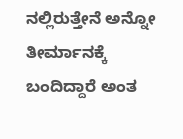ನಲ್ಲಿರುತ್ತೇನೆ ಅನ್ನೋ ತೀರ್ಮಾನಕ್ಕೆ ಬಂದಿದ್ದಾರೆ ಅಂತ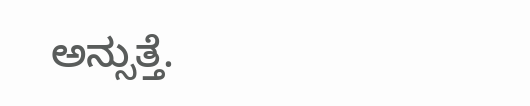ಅನ್ಸುತ್ತೆ.